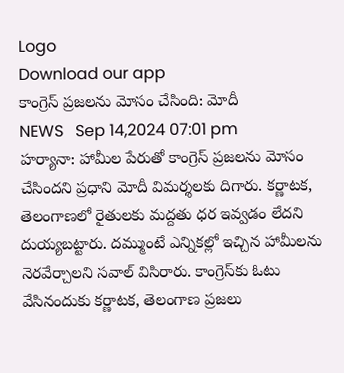Logo
Download our app
కాంగ్రెస్ ప్రజలను మోసం చేసింది: మోదీ
NEWS   Sep 14,2024 07:01 pm
హర్యానా: హామీల పేరుతో కాంగ్రెస్ ప్రజలను మోసం చేసిందని ప్రధాని మోదీ విమర్శలకు దిగారు. కర్ణాటక, తెలంగాణలో రైతులకు మద్దతు ధర ఇవ్వడం లేదని దుయ్యబట్టారు. దమ్ముంటే ఎన్నికల్లో ఇచ్చిన హామీలను నెరవేర్చాలని సవాల్ విసిరారు. కాంగ్రెస్‌కు ఓటు వేసినందుకు కర్ణాటక, తెలంగాణ ప్రజలు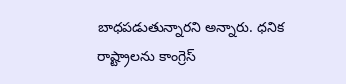బాధపడుతున్నారని అన్నారు. ధనిక రాష్ట్రాలను కాంగ్రెస్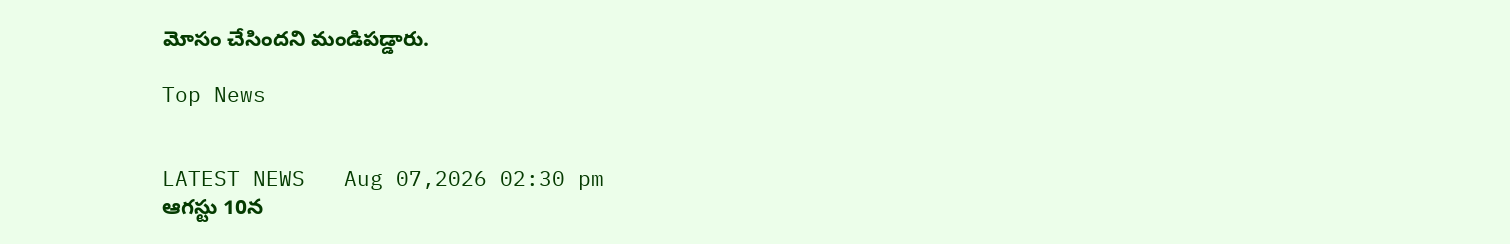మోసం చేసిందని మండిపడ్డారు.

Top News


LATEST NEWS   Aug 07,2026 02:30 pm
ఆగస్టు 10న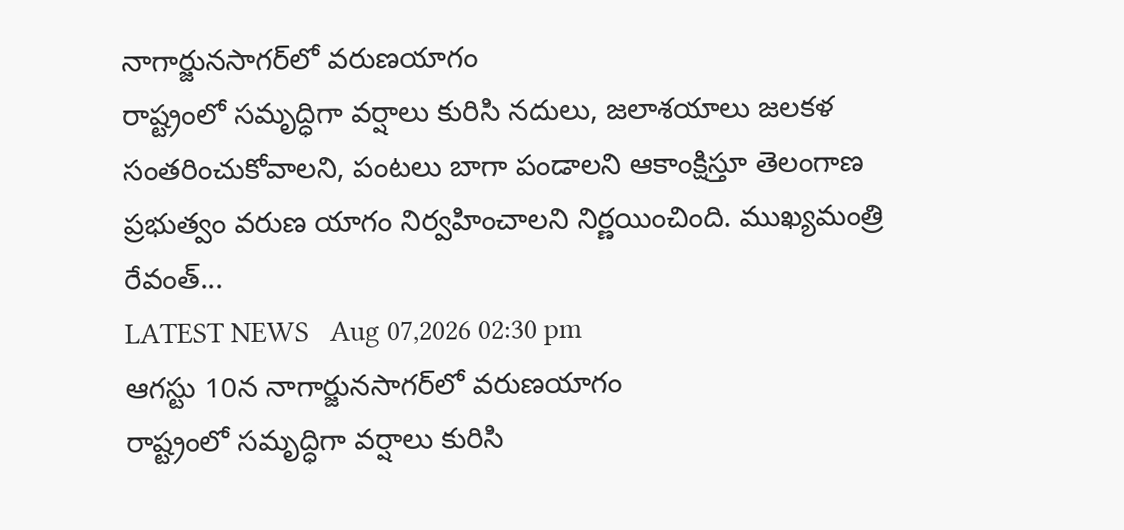నాగార్జునసాగర్‌లో వరుణయాగం
రాష్ట్రంలో సమృద్ధిగా వర్షాలు కురిసి నదులు, జలాశయాలు జలకళ సంతరించుకోవాలని, పంటలు బాగా పండాలని ఆకాంక్షిస్తూ తెలంగాణ ప్రభుత్వం వరుణ యాగం నిర్వహించాలని నిర్ణయించింది. ముఖ్యమంత్రి రేవంత్...
LATEST NEWS   Aug 07,2026 02:30 pm
ఆగస్టు 10న నాగార్జునసాగర్‌లో వరుణయాగం
రాష్ట్రంలో సమృద్ధిగా వర్షాలు కురిసి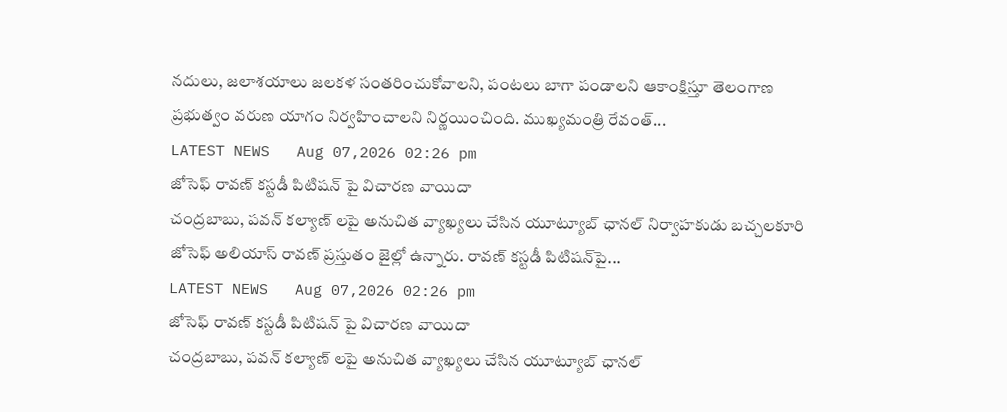నదులు, జలాశయాలు జలకళ సంతరించుకోవాలని, పంటలు బాగా పండాలని ఆకాంక్షిస్తూ తెలంగాణ ప్రభుత్వం వరుణ యాగం నిర్వహించాలని నిర్ణయించింది. ముఖ్యమంత్రి రేవంత్...
LATEST NEWS   Aug 07,2026 02:26 pm
జోసెఫ్ రావణ్ కస్టడీ పిటిషన్ పై విచారణ వాయిదా
చంద్రబాబు, పవన్ కల్యాణ్ లపై అనుచిత వ్యాఖ్యలు చేసిన యూట్యూబ్ ఛానల్ నిర్వాహకుడు బచ్చలకూరి జోసెఫ్ అలియాస్ రావణ్ ప్రస్తుతం జైల్లో ఉన్నారు. రావణ్ కస్టడీ పిటిషన్‌పై...
LATEST NEWS   Aug 07,2026 02:26 pm
జోసెఫ్ రావణ్ కస్టడీ పిటిషన్ పై విచారణ వాయిదా
చంద్రబాబు, పవన్ కల్యాణ్ లపై అనుచిత వ్యాఖ్యలు చేసిన యూట్యూబ్ ఛానల్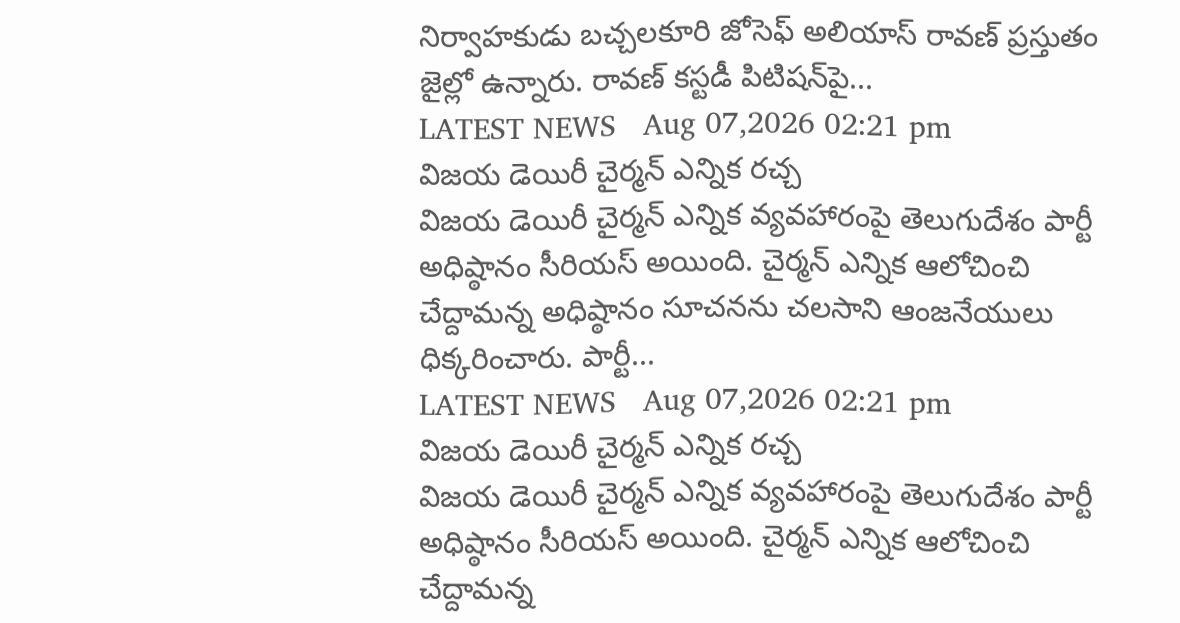నిర్వాహకుడు బచ్చలకూరి జోసెఫ్ అలియాస్ రావణ్ ప్రస్తుతం జైల్లో ఉన్నారు. రావణ్ కస్టడీ పిటిషన్‌పై...
LATEST NEWS   Aug 07,2026 02:21 pm
విజయ డెయిరీ చైర్మన్ ఎన్నిక రచ్చ
విజయ డెయిరీ చైర్మన్ ఎన్నిక వ్యవహారంపై తెలుగుదేశం పార్టీ అధిష్ఠానం సీరియస్ అయింది. చైర్మన్ ఎన్నిక ఆలోచించి చేద్దామన్న అధిష్ఠానం సూచనను చలసాని ఆంజనేయులు ధిక్కరించారు. పార్టీ...
LATEST NEWS   Aug 07,2026 02:21 pm
విజయ డెయిరీ చైర్మన్ ఎన్నిక రచ్చ
విజయ డెయిరీ చైర్మన్ ఎన్నిక వ్యవహారంపై తెలుగుదేశం పార్టీ అధిష్ఠానం సీరియస్ అయింది. చైర్మన్ ఎన్నిక ఆలోచించి చేద్దామన్న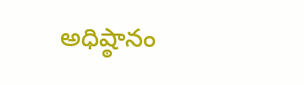అధిష్ఠానం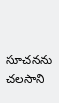సూచనను చలసాని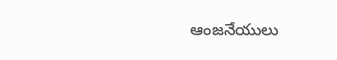ఆంజనేయులు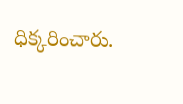ధిక్కరించారు.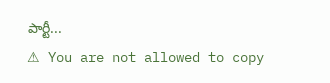పార్టీ...
⚠ You are not allowed to copy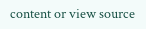content or view source